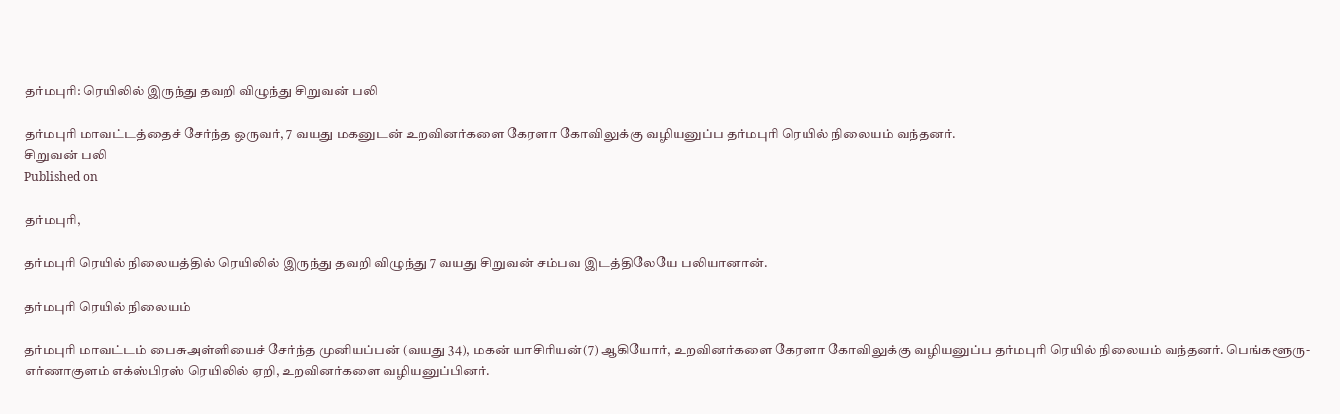தர்மபுரி: ரெயிலில் இருந்து தவறி விழுந்து சிறுவன் பலி

தர்மபுரி மாவட்டத்தைச் சேர்ந்த ஒருவர், 7 வயது மகனுடன் உறவினர்களை கேரளா கோவிலுக்கு வழியனுப்ப தர்மபுரி ரெயில் நிலையம் வந்தனர்.
சிறுவன் பலி
Published on

தர்மபுரி,

தர்மபுரி ரெயில் நிலையத்தில் ரெயிலில் இருந்து தவறி விழுந்து 7 வயது சிறுவன் சம்பவ இடத்திலேயே பலியானான்.

தர்மபுரி ரெயில் நிலையம்

தர்மபுரி மாவட்டம் பைசுஅள்ளியைச் சேர்ந்த முனியப்பன் (வயது 34), மகன் யாசிரியன்(7) ஆகியோர், உறவினர்களை கேரளா கோவிலுக்கு வழியனுப்ப தர்மபுரி ரெயில் நிலையம் வந்தனர். பெங்களூரு-எர்ணாகுளம் எக்ஸ்பிரஸ் ரெயிலில் ஏறி, உறவினர்களை வழியனுப்பினர்.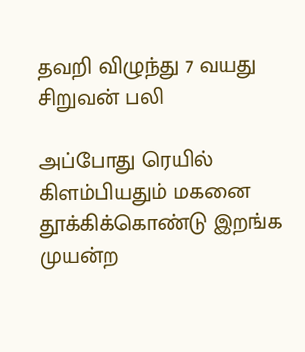தவறி விழுந்து 7 வயது சிறுவன் பலி

அப்போது ரெயில் கிளம்பியதும் மகனை தூக்கிக்கொண்டு இறங்க முயன்ற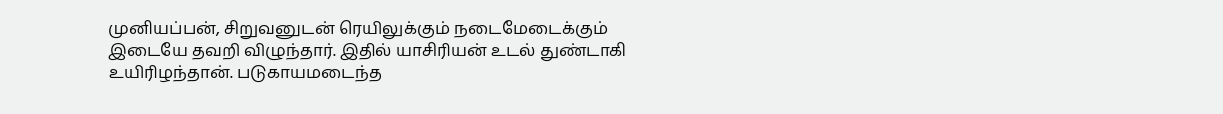முனியப்பன், சிறுவனுடன் ரெயிலுக்கும் நடைமேடைக்கும் இடையே தவறி விழுந்தார். இதில் யாசிரியன் உடல் துண்டாகி உயிரிழந்தான். படுகாயமடைந்த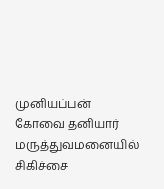முனியப்பன் கோவை தனியார் மருத்துவமனையில் சிகிச்சை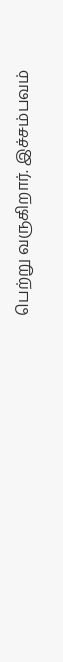பெற்று வருகிறார். இச்சம்பவம்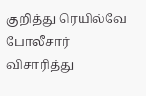குறித்து ரெயில்வே போலீசார் விசாரித்து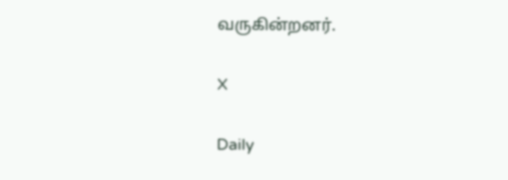வருகின்றனர்.

X

Daily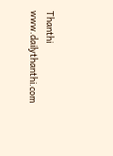Thanthi
www.dailythanthi.com